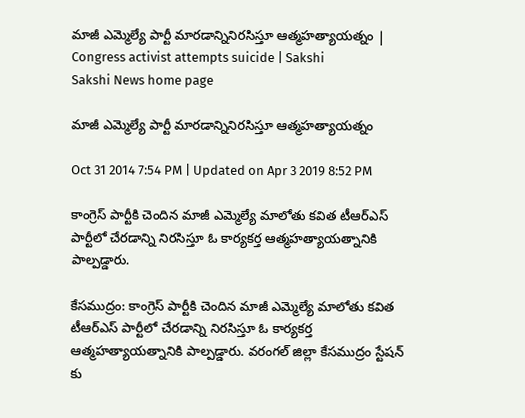మాజీ ఎమ్మెల్యే పార్టీ మారడాన్నినిరసిస్తూ ఆత్మహత్యాయత్నం | Congress activist attempts suicide | Sakshi
Sakshi News home page

మాజీ ఎమ్మెల్యే పార్టీ మారడాన్నినిరసిస్తూ ఆత్మహత్యాయత్నం

Oct 31 2014 7:54 PM | Updated on Apr 3 2019 8:52 PM

కాంగ్రెస్ పార్టీకి చెందిన మాజీ ఎమ్మెల్యే మాలోతు కవిత టీఆర్ఎస్ పార్టీలో చేరడాన్ని నిరసిస్తూ ఓ కార్యకర్త ఆత్మహత్యాయత్నానికి పాల్పడ్డారు.

కేసముద్రం: కాంగ్రెస్ పార్టీకి చెందిన మాజీ ఎమ్మెల్యే మాలోతు కవిత టీఆర్ఎస్ పార్టీలో చేరడాన్ని నిరసిస్తూ ఓ కార్యకర్త ఆత్మహత్యాయత్నానికి పాల్పడ్డారు. వరంగల్ జిల్లా కేసముద్రం స్టేషన్ కు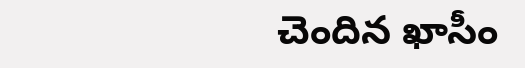చెందిన ఖాసీం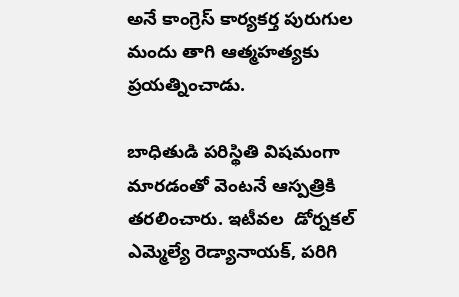అనే కాంగ్రెస్ కార్యకర్త పురుగుల మందు తాగి ఆత్మహత్యకు ప్రయత్నించాడు.

బాధితుడి పరిస్థితి విషమంగా మారడంతో వెంటనే ఆస్పత్రికి తరలించారు. ఇటీవల  డోర్నకల్ ఎమ్మెల్యే రెడ్యానాయక్, పరిగి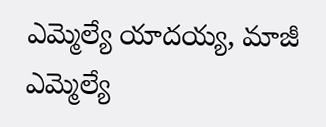ఎమ్మెల్యే యాదయ్య, మాజీ ఎమ్మెల్యే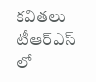కవితలు టీఆర్ఎస్ లో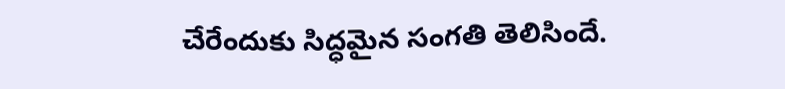చేరేందుకు సిద్ధమైన సంగతి తెలిసిందే.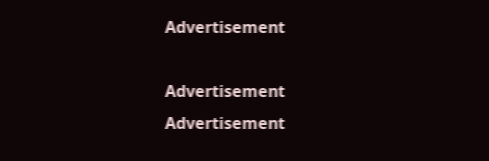Advertisement

Advertisement
Advertisement